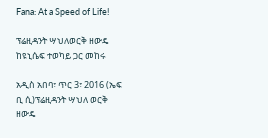Fana: At a Speed of Life!

ፕሬዚዳንት ሣህለወርቅ ዘውዴ ከዩኒሴፍ ተወካይ ጋር መከሩ

አዲስ አበባ፣ ጥር 3፣ 2016 (ኤፍ ቢ ሲ)ፕሬዚዳንት ሣህለ ወርቅ ዘውዴ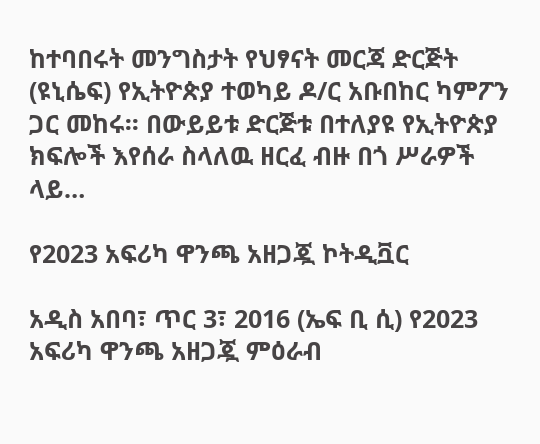ከተባበሩት መንግስታት የህፃናት መርጃ ድርጅት (ዩኒሴፍ) የኢትዮጵያ ተወካይ ዶ/ር አቡበከር ካምፖን ጋር መከሩ፡፡ በውይይቱ ድርጅቱ በተለያዩ የኢትዮጵያ ክፍሎች እየሰራ ስላለዉ ዘርፈ ብዙ በጎ ሥራዎች ላይ…

የ2023 አፍሪካ ዋንጫ አዘጋጇ ኮትዲቯር

አዲስ አበባ፣ ጥር 3፣ 2016 (ኤፍ ቢ ሲ) የ2023 አፍሪካ ዋንጫ አዘጋጇ ምዕራብ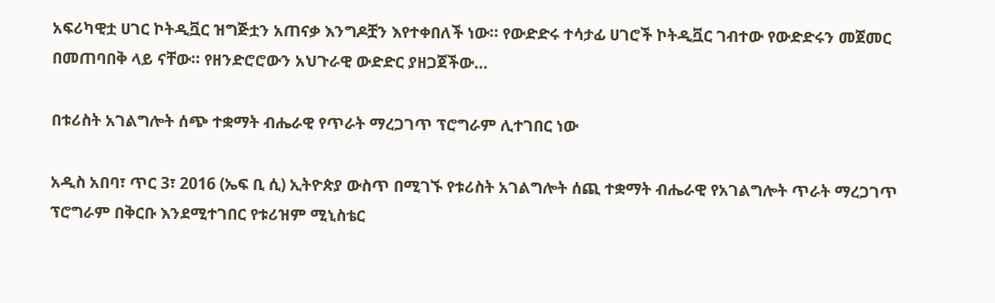አፍሪካዊቷ ሀገር ኮትዲቯር ዝግጅቷን አጠናቃ እንግዶቿን እየተቀበለች ነው። የውድድሩ ተሳታፊ ሀገሮች ኮትዲቯር ገብተው የውድድሩን መጀመር በመጠባበቅ ላይ ናቸው። የዘንድሮሮውን አህጉራዊ ውድድር ያዘጋጀችው…

በቱሪስት አገልግሎት ሰጭ ተቋማት ብሔራዊ የጥራት ማረጋገጥ ፕሮግራም ሊተገበር ነው

አዲስ አበባ፣ ጥር 3፣ 2016 (ኤፍ ቢ ሲ) ኢትዮጵያ ውስጥ በሚገኙ የቱሪስት አገልግሎት ሰጪ ተቋማት ብሔራዊ የአገልግሎት ጥራት ማረጋገጥ ፕሮግራም በቅርቡ እንደሚተገበር የቱሪዝም ሚኒስቴር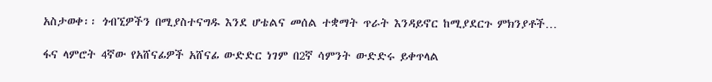አስታወቀ፡፡ ጎብኚዎችን በሚያስተናግዱ እንደ ሆቴልና መሰል ተቋማት ጥራት እንዳይኖር ከሚያደርጉ ምክንያቶች…

ፋና ላምሮት 4ኛው የአሸናፊዎች አሸናፊ ውድድር ነገም በ2ኛ ሳምንት ውድድሩ ይቀጥላል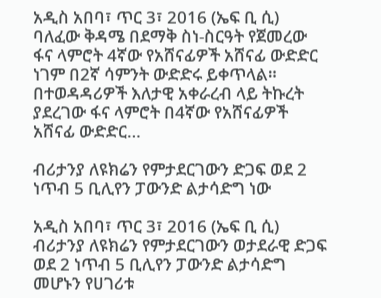አዲስ አበባ፣ ጥር 3፣ 2016 (ኤፍ ቢ ሲ) ባለፈው ቅዳሜ በደማቅ ስነ-ስርዓት የጀመረው ፋና ላምሮት 4ኛው የአሸናፊዎች አሸናፊ ውድድር ነገም በ2ኛ ሳምንት ውድድሩ ይቀጥላል። በተወዳዳሪዎች እለታዊ አቀራረብ ላይ ትኩረት ያደረገው ፋና ላምሮት በ4ኛው የአሸናፊዎች አሸናፊ ውድድር…

ብሪታንያ ለዩክሬን የምታደርገውን ድጋፍ ወደ 2 ነጥብ 5 ቢሊየን ፓውንድ ልታሳድግ ነው

አዲስ አበባ፣ ጥር 3፣ 2016 (ኤፍ ቢ ሲ) ብሪታንያ ለዩክሬን የምታደርገውን ወታደራዊ ድጋፍ ወደ 2 ነጥብ 5 ቢሊየን ፓውንድ ልታሳድግ መሆኑን የሀገሪቱ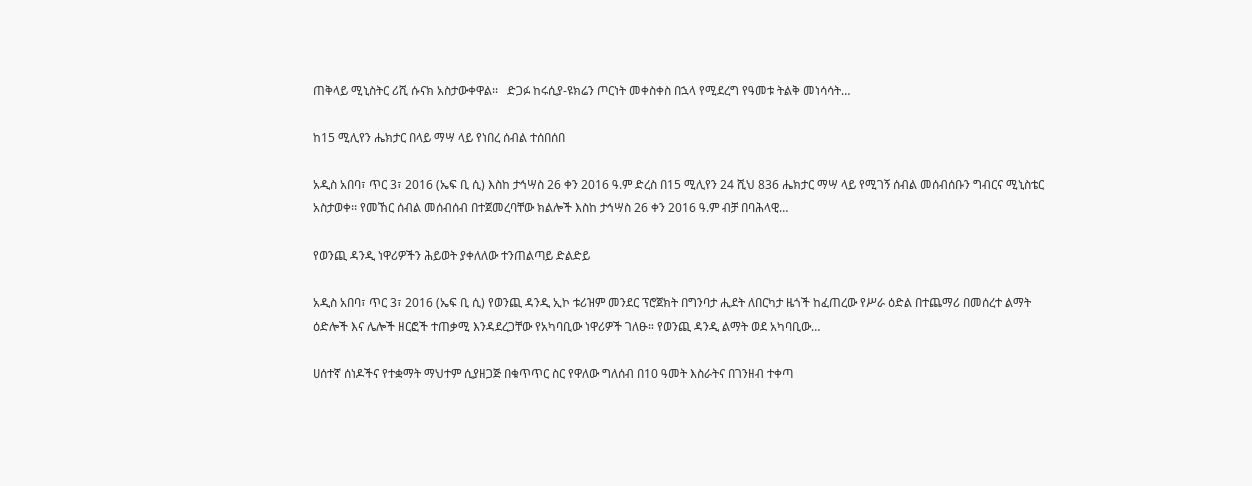ጠቅላይ ሚኒስትር ሪሺ ሱናክ አስታውቀዋል፡፡   ድጋፉ ከሩሲያ-ዩክሬን ጦርነት መቀስቀስ በኋላ የሚደረግ የዓመቱ ትልቅ መነሳሳት…

ከ15 ሚሊየን ሔክታር በላይ ማሣ ላይ የነበረ ሰብል ተሰበሰበ

አዲስ አበባ፣ ጥር 3፣ 2016 (ኤፍ ቢ ሲ) እስከ ታኅሣስ 26 ቀን 2016 ዓ.ም ድረስ በ15 ሚሊየን 24 ሺህ 836 ሔክታር ማሣ ላይ የሚገኝ ሰብል መሰብሰቡን ግብርና ሚኒስቴር አስታወቀ፡፡ የመኸር ሰብል መሰብሰብ በተጀመረባቸው ክልሎች እስከ ታኅሣስ 26 ቀን 2016 ዓ.ም ብቻ በባሕላዊ…

የወንጪ ዳንዲ ነዋሪዎችን ሕይወት ያቀለለው ተንጠልጣይ ድልድይ

አዲስ አበባ፣ ጥር 3፣ 2016 (ኤፍ ቢ ሲ) የወንጪ ዳንዲ ኢኮ ቱሪዝም መንደር ፕሮጀክት በግንባታ ሒደት ለበርካታ ዜጎች ከፈጠረው የሥራ ዕድል በተጨማሪ በመሰረተ ልማት ዕድሎች እና ሌሎች ዘርፎች ተጠቃሚ እንዳደረጋቸው የአካባቢው ነዋሪዎች ገለፁ። የወንጪ ዳንዲ ልማት ወደ አካባቢው…

ሀሰተኛ ሰነዶችና የተቋማት ማህተም ሲያዘጋጅ በቁጥጥር ስር የዋለው ግለሰብ በ10 ዓመት እስራትና በገንዘብ ተቀጣ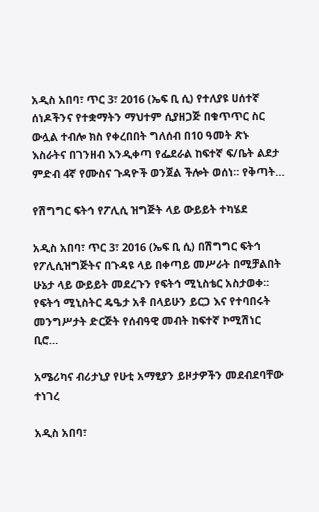አዲስ አበባ፣ ጥር 3፣ 2016 (ኤፍ ቢ ሲ) የተለያዩ ሀሰተኛ ሰነዶችንና የተቋማትን ማህተም ሲያዘጋጅ በቁጥጥር ስር ውሏል ተብሎ ክስ የቀረበበት ግለሰብ በ10 ዓመት ጽኑ እስራትና በገንዘብ እንዲቀጣ የፌደራል ከፍተኛ ፍ/ቤት ልደታ ምድብ 4ኛ የሙስና ጉዳዮች ወንጀል ችሎት ወሰነ። የቅጣት…

የሽግግር ፍትኅ የፖሊሲ ዝግጅት ላይ ውይይት ተካሄደ

አዲስ አበባ፣ ጥር 3፣ 2016 (ኤፍ ቢ ሲ) በሽግግር ፍትኅ የፖሊሲዝግጅትና በጉዳዩ ላይ በቀጣይ መሥራት በሚቻልበት ሁኔታ ላይ ውይይት መደረጉን የፍትኅ ሚኒስቴር አስታወቀ፡፡ የፍትኅ ሚኒስትር ዴዔታ አቶ በላይሁን ይርጋ እና የተባበሩት መንግሥታት ድርጅት የሰብዓዊ መብት ከፍተኛ ኮሚሽነር ቢሮ…

አሜሪካና ብሪታኒያ የሁቲ አማፂያን ይዞታዎችን መደብደባቸው ተነገረ

አዲስ አበባ፣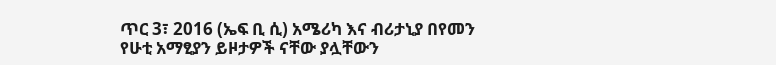ጥር 3፣ 2016 (ኤፍ ቢ ሲ) አሜሪካ እና ብሪታኒያ በየመን የሁቲ አማፂያን ይዞታዎች ናቸው ያሏቸውን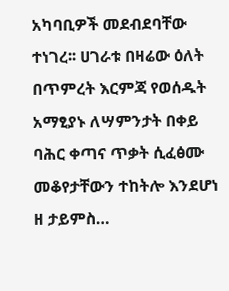አካባቢዎች መደብደባቸው ተነገረ፡፡ ሀገራቱ በዛሬው ዕለት በጥምረት እርምጃ የወሰዱት አማፂያኑ ለሣምንታት በቀይ ባሕር ቀጣና ጥቃት ሲፈፅሙ መቆየታቸውን ተከትሎ እንደሆነ ዘ ታይምስ…